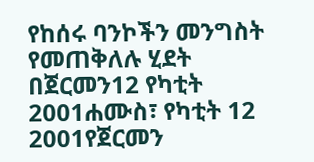የከሰሩ ባንኮችን መንግስት የመጠቅለሉ ሂደት በጀርመን12 የካቲት 2001ሐሙስ፣ የካቲት 12 2001የጀርመን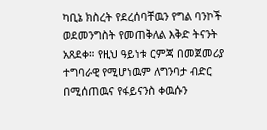ካቢኔ ክስረት የደረሰባቸዉን የግል ባንኮች ወደመንግስት የመጠቅለል እቅድ ትናንት አጸደቀ። የዚህ ዓይነቱ ርምጃ በመጀመሪያ ተግባራዊ የሚሆነዉም ለግንባታ ብድር በሚሰጠዉና የፋይናንስ ቀዉሱን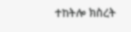ተከትሎ ክስረት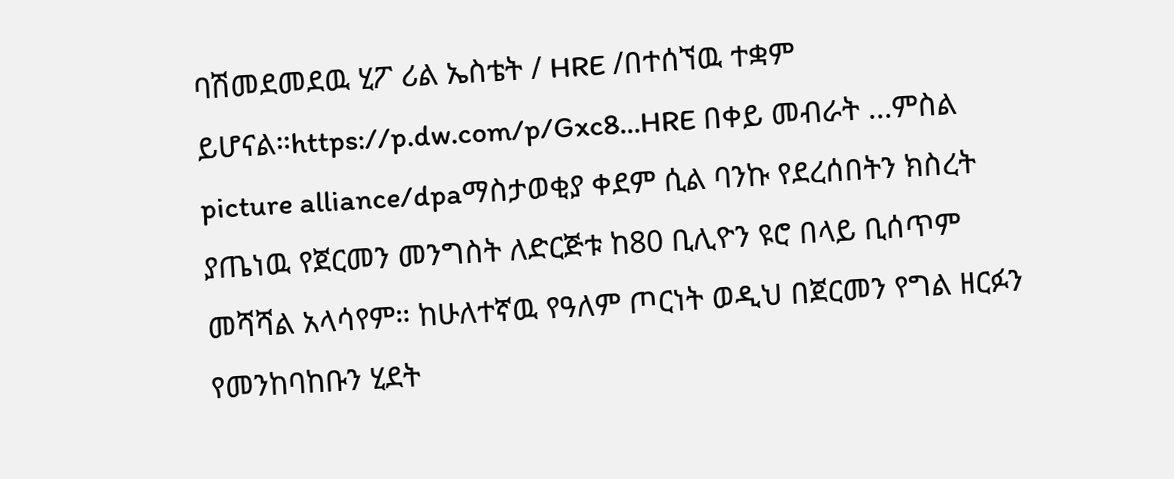ባሽመደመደዉ ሂፖ ሪል ኤስቴት / HRE /በተሰኘዉ ተቋም ይሆናል።https://p.dw.com/p/Gxc8...HRE በቀይ መብራት ...ምስል picture alliance/dpaማስታወቂያ ቀደም ሲል ባንኩ የደረሰበትን ክስረት ያጤነዉ የጀርመን መንግስት ለድርጅቱ ከ80 ቢሊዮን ዩሮ በላይ ቢሰጥም መሻሻል አላሳየም። ከሁለተኛዉ የዓለም ጦርነት ወዲህ በጀርመን የግል ዘርፉን የመንከባከቡን ሂደት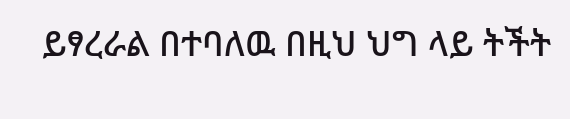ይፃረራል በተባለዉ በዚህ ህግ ላይ ትችት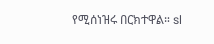የሚሰነዝሩ በርክተዋል። sl